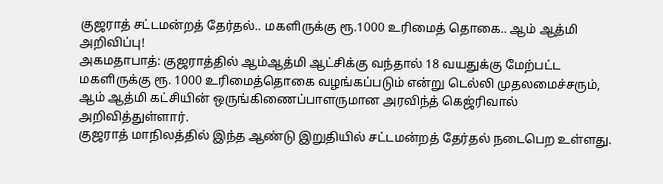குஜராத் சட்டமன்றத் தேர்தல்.. மகளிருக்கு ரூ.1000 உரிமைத் தொகை.. ஆம் ஆத்மி அறிவிப்பு!
அகமதாபாத்: குஜராத்தில் ஆம்ஆத்மி ஆட்சிக்கு வந்தால் 18 வயதுக்கு மேற்பட்ட மகளிருக்கு ரூ. 1000 உரிமைத்தொகை வழங்கப்படும் என்று டெல்லி முதலமைச்சரும், ஆம் ஆத்மி கட்சியின் ஒருங்கிணைப்பாளருமான அரவிந்த் கெஜ்ரிவால் அறிவித்துள்ளார்.
குஜராத் மாநிலத்தில் இந்த ஆண்டு இறுதியில் சட்டமன்றத் தேர்தல் நடைபெற உள்ளது.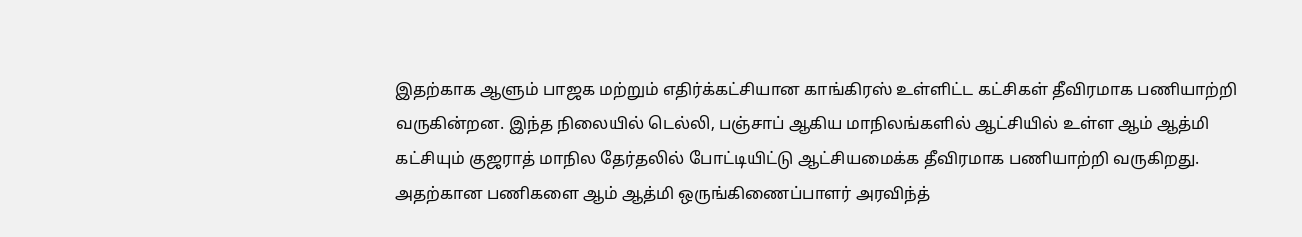இதற்காக ஆளும் பாஜக மற்றும் எதிர்க்கட்சியான காங்கிரஸ் உள்ளிட்ட கட்சிகள் தீவிரமாக பணியாற்றி வருகின்றன. இந்த நிலையில் டெல்லி, பஞ்சாப் ஆகிய மாநிலங்களில் ஆட்சியில் உள்ள ஆம் ஆத்மி கட்சியும் குஜராத் மாநில தேர்தலில் போட்டியிட்டு ஆட்சியமைக்க தீவிரமாக பணியாற்றி வருகிறது. அதற்கான பணிகளை ஆம் ஆத்மி ஒருங்கிணைப்பாளர் அரவிந்த்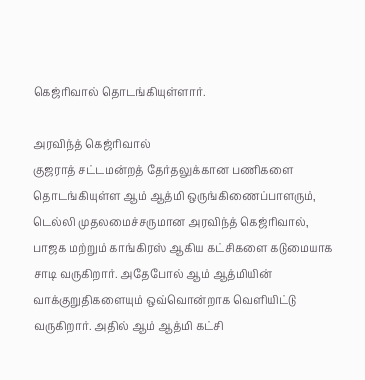கெஜ்ரிவால் தொடங்கியுள்ளார்.

அரவிந்த் கெஜ்ரிவால்
குஜராத் சட்டமன்றத் தேர்தலுக்கான பணிகளை தொடங்கியுள்ள ஆம் ஆத்மி ஒருங்கிணைப்பாளரும், டெல்லி முதலமைச்சருமான அரவிந்த் கெஜ்ரிவால், பாஜக மற்றும் காங்கிரஸ் ஆகிய கட்சிகளை கடுமையாக சாடி வருகிறார். அதேபோல் ஆம் ஆத்மியின் வாக்குறுதிகளையும் ஒவ்வொன்றாக வெளியிட்டு வருகிறார். அதில் ஆம் ஆத்மி கட்சி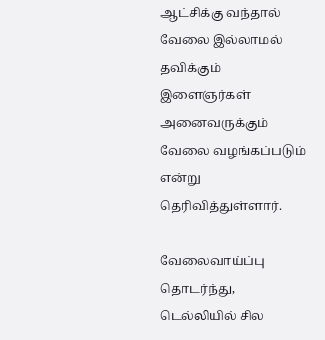ஆட்சிக்கு வந்தால் வேலை இல்லாமல் தவிக்கும் இளைஞர்கள் அனைவருக்கும் வேலை வழங்கப்படும் என்று தெரிவித்துள்ளார்.

வேலைவாய்ப்பு
தொடர்ந்து, டெல்லியில் சில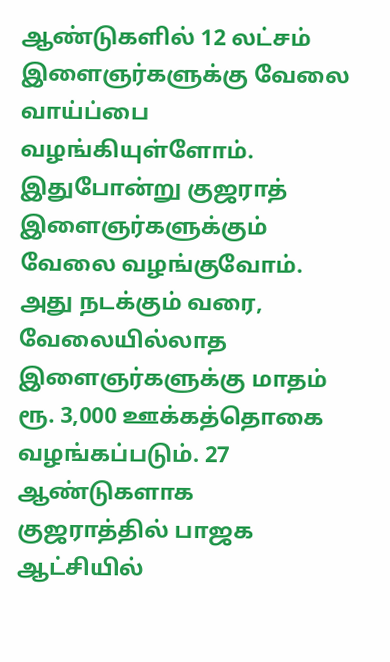ஆண்டுகளில் 12 லட்சம் இளைஞர்களுக்கு வேலை வாய்ப்பை வழங்கியுள்ளோம். இதுபோன்று குஜராத் இளைஞர்களுக்கும் வேலை வழங்குவோம். அது நடக்கும் வரை, வேலையில்லாத இளைஞர்களுக்கு மாதம் ரூ. 3,000 ஊக்கத்தொகை வழங்கப்படும். 27 ஆண்டுகளாக குஜராத்தில் பாஜக ஆட்சியில்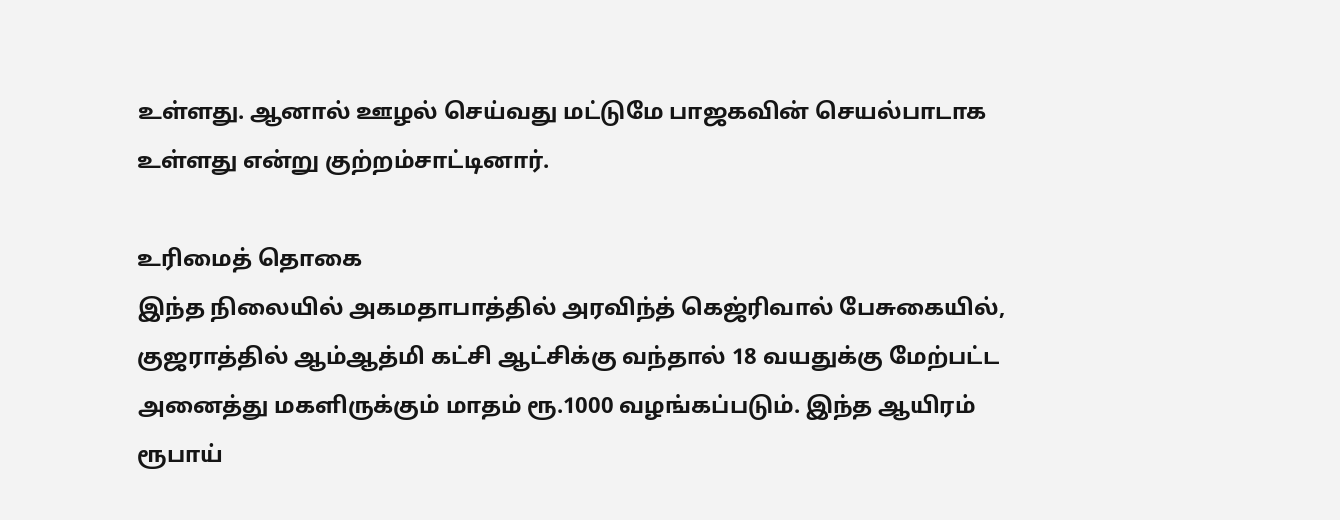உள்ளது. ஆனால் ஊழல் செய்வது மட்டுமே பாஜகவின் செயல்பாடாக உள்ளது என்று குற்றம்சாட்டினார்.

உரிமைத் தொகை
இந்த நிலையில் அகமதாபாத்தில் அரவிந்த் கெஜ்ரிவால் பேசுகையில், குஜராத்தில் ஆம்ஆத்மி கட்சி ஆட்சிக்கு வந்தால் 18 வயதுக்கு மேற்பட்ட அனைத்து மகளிருக்கும் மாதம் ரூ.1000 வழங்கப்படும். இந்த ஆயிரம் ரூபாய்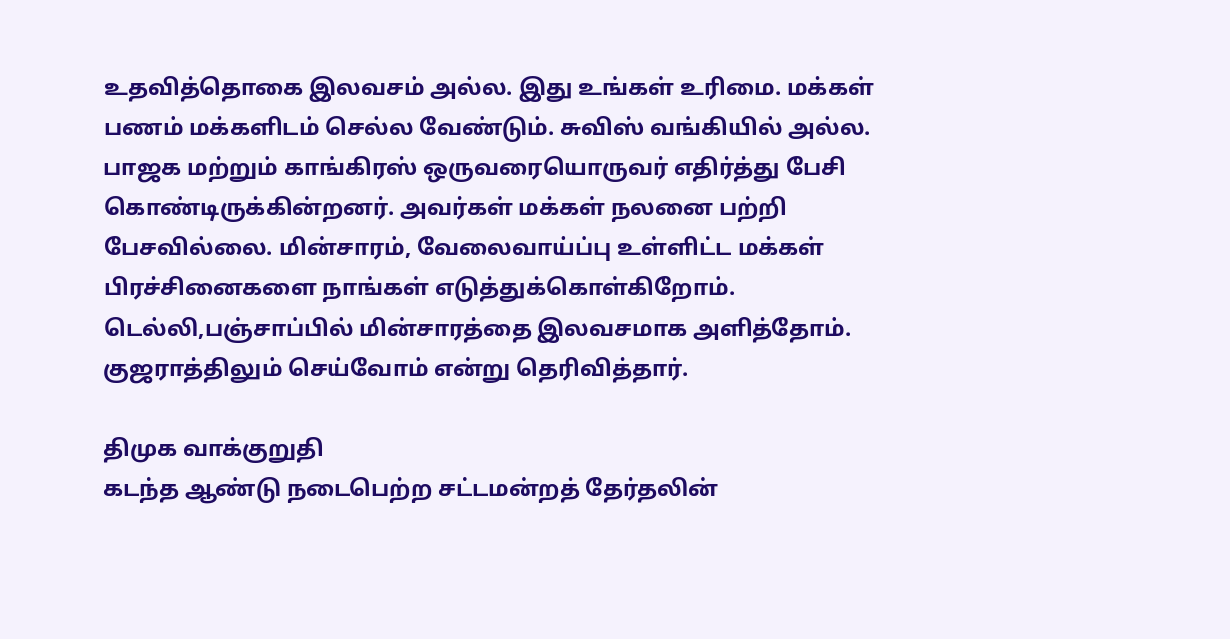உதவித்தொகை இலவசம் அல்ல. இது உங்கள் உரிமை. மக்கள் பணம் மக்களிடம் செல்ல வேண்டும். சுவிஸ் வங்கியில் அல்ல.
பாஜக மற்றும் காங்கிரஸ் ஒருவரையொருவர் எதிர்த்து பேசி கொண்டிருக்கின்றனர். அவர்கள் மக்கள் நலனை பற்றி பேசவில்லை. மின்சாரம், வேலைவாய்ப்பு உள்ளிட்ட மக்கள் பிரச்சினைகளை நாங்கள் எடுத்துக்கொள்கிறோம். டெல்லி,பஞ்சாப்பில் மின்சாரத்தை இலவசமாக அளித்தோம். குஜராத்திலும் செய்வோம் என்று தெரிவித்தார்.

திமுக வாக்குறுதி
கடந்த ஆண்டு நடைபெற்ற சட்டமன்றத் தேர்தலின்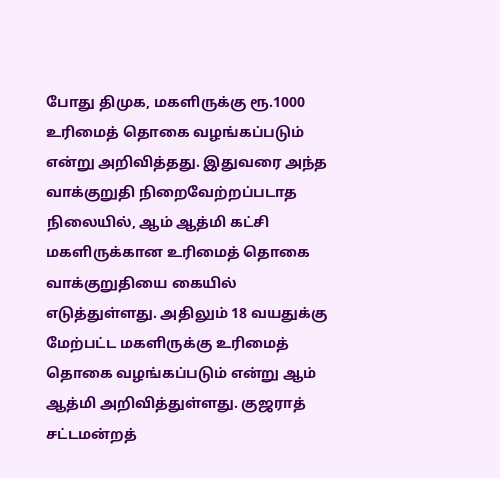போது திமுக, மகளிருக்கு ரூ.1000 உரிமைத் தொகை வழங்கப்படும் என்று அறிவித்தது. இதுவரை அந்த வாக்குறுதி நிறைவேற்றப்படாத நிலையில், ஆம் ஆத்மி கட்சி மகளிருக்கான உரிமைத் தொகை வாக்குறுதியை கையில் எடுத்துள்ளது. அதிலும் 18 வயதுக்கு மேற்பட்ட மகளிருக்கு உரிமைத் தொகை வழங்கப்படும் என்று ஆம் ஆத்மி அறிவித்துள்ளது. குஜராத் சட்டமன்றத்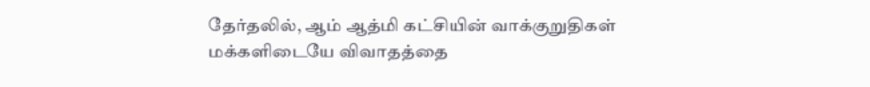தேர்தலில், ஆம் ஆத்மி கட்சியின் வாக்குறுதிகள் மக்களிடையே விவாதத்தை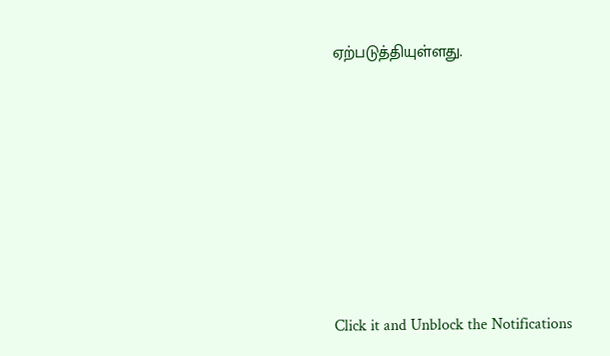ஏற்படுத்தியுள்ளது.












Click it and Unblock the Notifications